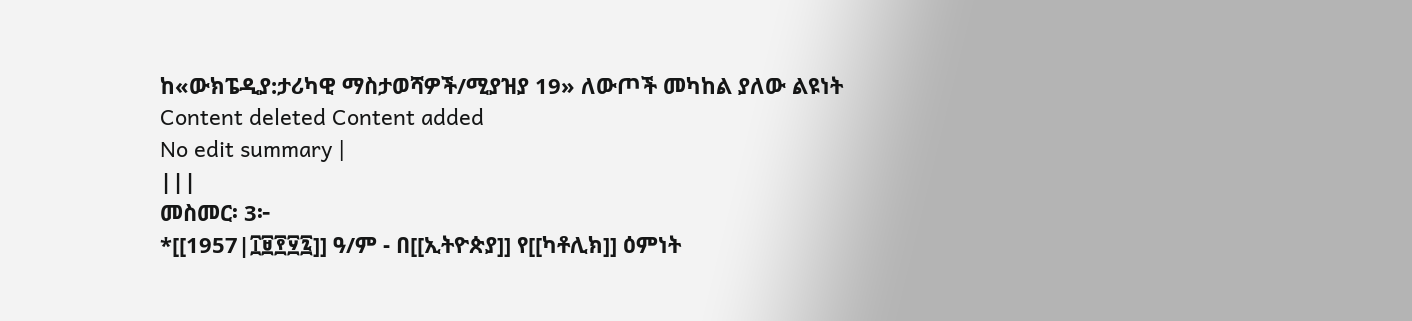ከ«ውክፔዲያ:ታሪካዊ ማስታወሻዎች/ሚያዝያ 19» ለውጦች መካከል ያለው ልዩነት
Content deleted Content added
No edit summary |
|||
መስመር፡ 3፦
*[[1957|፲፱፻፶፯]] ዓ/ም - በ[[ኢትዮጵያ]] የ[[ካቶሊክ]] ዕምነት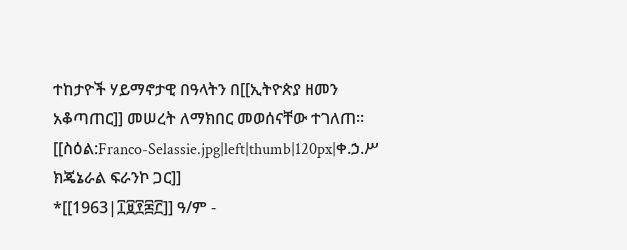ተከታዮች ሃይማኖታዊ በዓላትን በ[[ኢትዮጵያ ዘመን አቆጣጠር]] መሠረት ለማክበር መወሰናቸው ተገለጠ።
[[ስዕል:Franco-Selassie.jpg|left|thumb|120px|ቀ.ኃ.ሥ ክጄኔራል ፍራንኮ ጋር]]
*[[1963|፲፱፻፷፫]] ዓ/ም -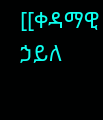[[ቀዳማዊ ኃይለ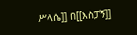ሥላሴ]] በ[[እስፓኝ]]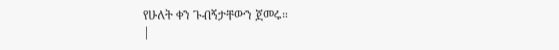የሁለት ቀን ጉብኝታቸውን ጀመሩ።
|